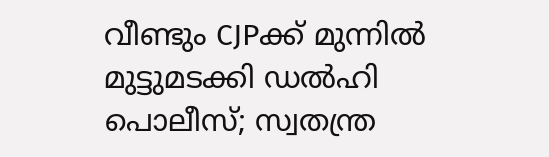വീണ്ടും CJPക്ക് മുന്നില്‍ മുട്ടുമടക്കി ഡല്‍ഹി പൊലീസ്; സ്വതന്ത്ര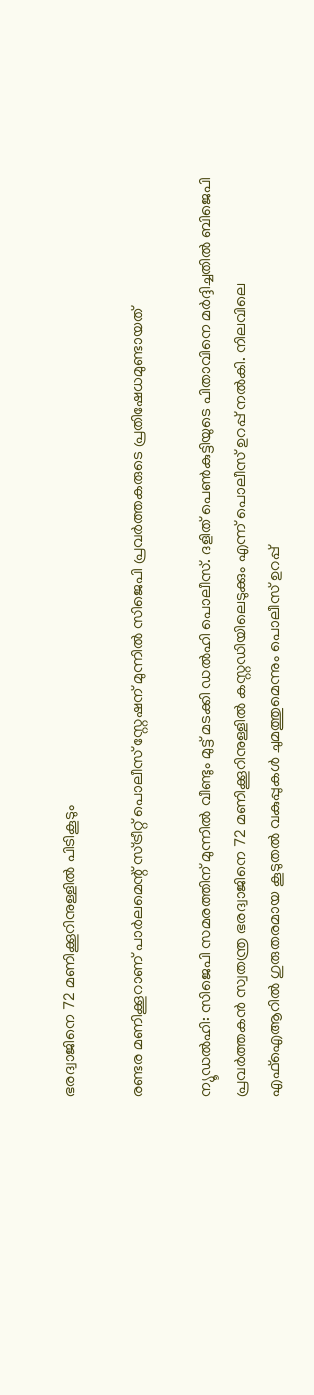ഭരദ്വാജിനെ 72 മണിക്കൂറിനുള്ളില്‍ പിടികൂടും

രണ്ടര മണിക്കൂറാണ് പാര്‍ലമെന്റ് സ്ട്രീറ്റ് പൊലീസ് സ്റ്റേഷന് മുന്നില്‍ സിജെപി പ്രവര്‍ത്തകരുടെ പ്രതിഷേധമുണ്ടായത്

ന്യൂഡല്‍ഹി: സിജെപി സമരത്തിന് മുന്നില്‍ വീണ്ടും മുട്ട് മടക്കി ഡല്‍ഹി പൊലീസ്. ദളിത് പെണ്‍കുട്ടിയുടെ പിതാവിനെ മര്‍ദ്ദിച്ചതില്‍ ബിജെപി പ്രവര്‍ത്തകന്‍ സ്വതന്ത്ര ഭരദ്വാജിനെ 72 മണിക്കൂറിനുള്ളില്‍ കസ്റ്റഡിയിലെടുക്കും എന്ന് പൊലീസ് ഉറപ്പ് നല്‍കി. നിലവിലെ എഫ്‌ഐആറില്‍ ഗുരുതരമായ കൂടുതല്‍ വകുപ്പുകള്‍ ചുമത്തുമെന്നും പൊലീസ് ഉറപ്പ്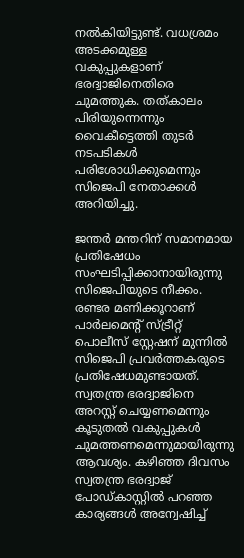നല്‍കിയിട്ടുണ്ട്. വധശ്രമം അടക്കമുള്ള വകുപ്പുകളാണ് ഭരദ്വാജിനെതിരെ ചുമത്തുക. തത്കാലം പിരിയുന്നെന്നും വൈകീട്ടെത്തി തുടര്‍ നടപടികള്‍ പരിശോധിക്കുമെന്നും സിജെപി നേതാക്കള്‍ അറിയിച്ചു.

ജന്തര്‍ മന്തറിന് സമാനമായ പ്രതിഷേധം സംഘടിപ്പിക്കാനായിരുന്നു സിജെപിയുടെ നീക്കം. രണ്ടര മണിക്കൂറാണ് പാര്‍ലമെന്റ് സ്ട്രീറ്റ് പൊലീസ് സ്റ്റേഷന് മുന്നില്‍ സിജെപി പ്രവര്‍ത്തകരുടെ പ്രതിഷേധമുണ്ടായത്. സ്വതന്ത്ര ഭരദ്വാജിനെ അറസ്റ്റ് ചെയ്യണമെന്നും കൂടുതല്‍ വകുപ്പുകള്‍ ചുമത്തണമെന്നുമായിരുന്നു ആവശ്യം. കഴിഞ്ഞ ദിവസം സ്വതന്ത്ര ഭരദ്വാജ് പോഡ്കാസ്റ്റില്‍ പറഞ്ഞ കാര്യങ്ങള്‍ അന്വേഷിച്ച്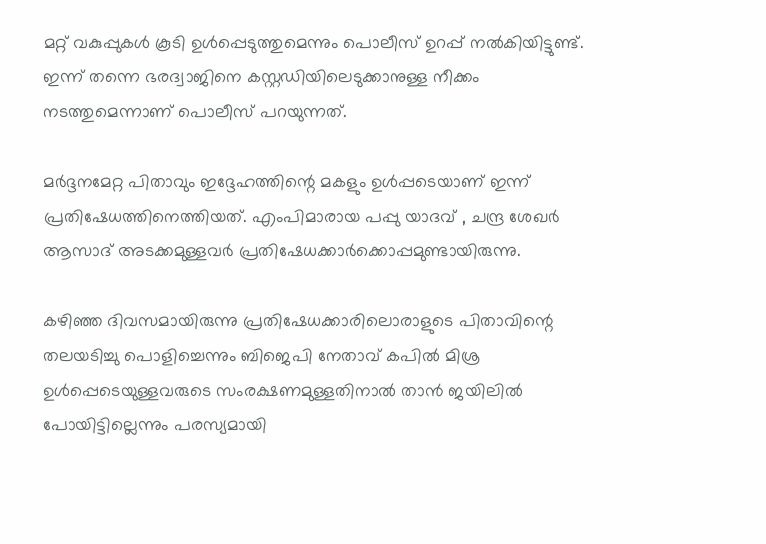മറ്റ് വകുപ്പുകള്‍ കൂടി ഉള്‍പ്പെടുത്തുമെന്നും പൊലീസ് ഉറപ്പ് നല്‍കിയിട്ടുണ്ട്. ഇന്ന് തന്നെ ഭരദ്വാജിനെ കസ്റ്റഡിയിലെടുക്കാനുള്ള നീക്കം നടത്തുമെന്നാണ് പൊലീസ് പറയുന്നത്.

മര്‍ദ്ദനമേറ്റ പിതാവും ഇദ്ദേഹത്തിന്റെ മകളും ഉള്‍പ്പടെയാണ് ഇന്ന് പ്രതിഷേധത്തിനെത്തിയത്. എംപിമാരായ പപ്പു യാദവ് , ചന്ദ്ര ശേഖര്‍ ആസാദ് അടക്കമുള്ളവര്‍ പ്രതിഷേധക്കാര്‍ക്കൊപ്പമുണ്ടായിരുന്നു.

കഴിഞ്ഞ ദിവസമായിരുന്നു പ്രതിഷേധക്കാരിലൊരാളുടെ പിതാവിന്റെ തലയടിച്ചു പൊളിച്ചെന്നും ബിജെപി നേതാവ് കപില്‍ മിശ്ര ഉള്‍പ്പെടെയുള്ളവരുടെ സംരക്ഷണമുള്ളതിനാല്‍ താന്‍ ജയിലില്‍ പോയിട്ടില്ലെന്നും പരസ്യമായി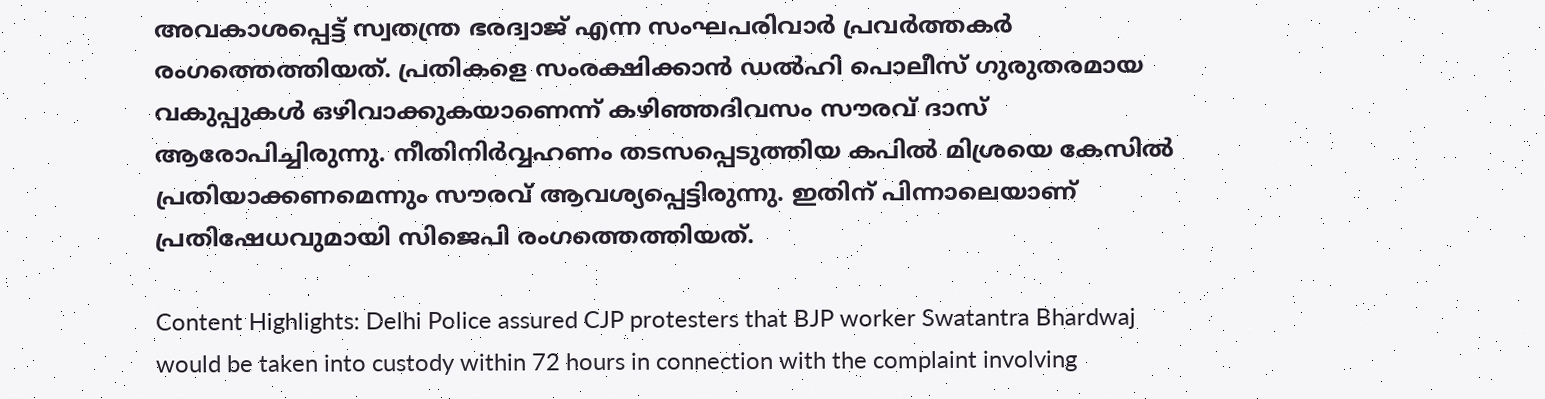അവകാശപ്പെട്ട് സ്വതന്ത്ര ഭരദ്വാജ് എന്ന സംഘപരിവാര്‍ പ്രവര്‍ത്തകര്‍ രംഗത്തെത്തിയത്. പ്രതികളെ സംരക്ഷിക്കാന്‍ ഡല്‍ഹി പൊലീസ് ഗുരുതരമായ വകുപ്പുകള്‍ ഒഴിവാക്കുകയാണെന്ന് കഴിഞ്ഞദിവസം സൗരവ് ദാസ് ആരോപിച്ചിരുന്നു. നീതിനിര്‍വ്വഹണം തടസപ്പെടുത്തിയ കപില്‍ മിശ്രയെ കേസില്‍ പ്രതിയാക്കണമെന്നും സൗരവ് ആവശ്യപ്പെട്ടിരുന്നു. ഇതിന് പിന്നാലെയാണ് പ്രതിഷേധവുമായി സിജെപി രംഗത്തെത്തിയത്.

Content Highlights: Delhi Police assured CJP protesters that BJP worker Swatantra Bhardwaj would be taken into custody within 72 hours in connection with the complaint involving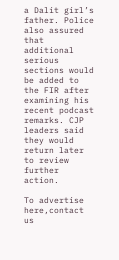a Dalit girl’s father. Police also assured that additional serious sections would be added to the FIR after examining his recent podcast remarks. CJP leaders said they would return later to review further action.

To advertise here,contact us